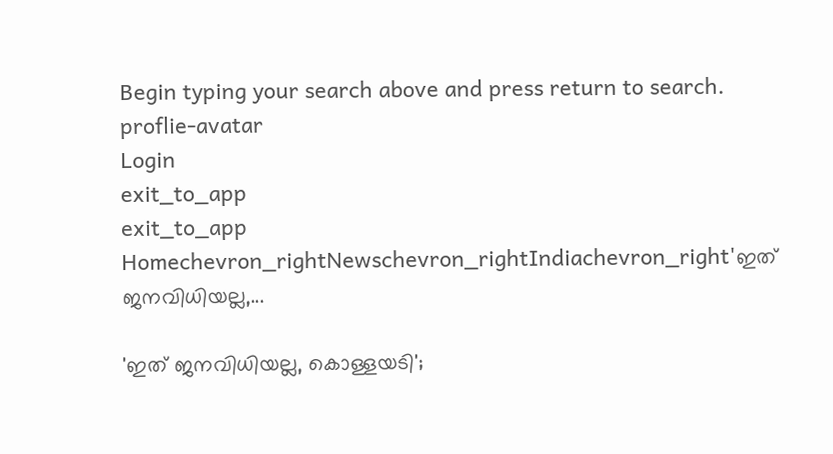Begin typing your search above and press return to search.
proflie-avatar
Login
exit_to_app
exit_to_app
Homechevron_rightNewschevron_rightIndiachevron_right'ഇത് ജനവിധിയല്ല,...

'ഇത് ജനവിധിയല്ല, കൊള്ളയടി';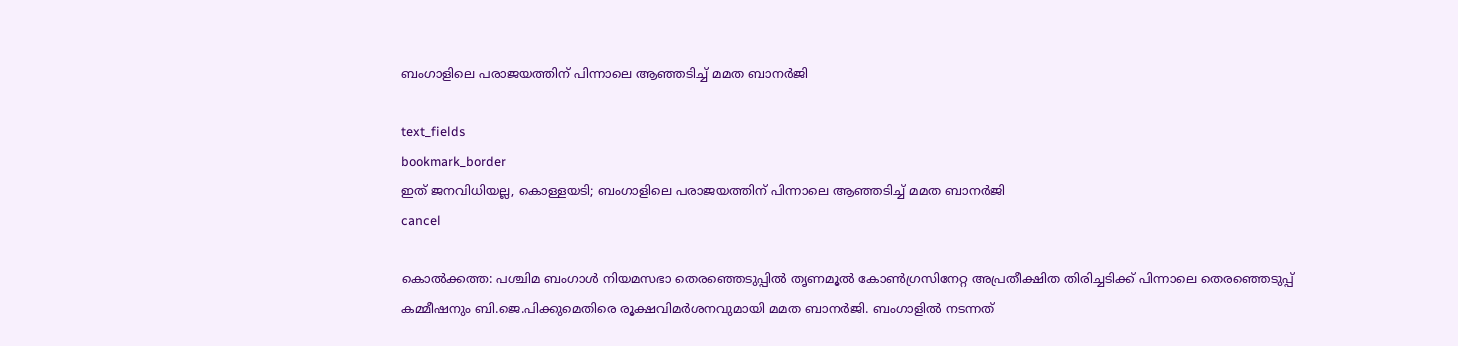ബംഗാളിലെ പരാജയത്തിന് പിന്നാലെ ആഞ്ഞടിച്ച് മമത ബാനർജി

text_fields
bookmark_border
ഇത് ജനവിധിയല്ല, കൊള്ളയടി; ബംഗാളിലെ പരാജയത്തിന് പിന്നാലെ ആഞ്ഞടിച്ച് മമത ബാനർജി
cancel

കൊൽക്കത്ത: പശ്ചിമ ബംഗാൾ നിയമസഭാ തെരഞ്ഞെടുപ്പിൽ തൃണമൂൽ കോൺഗ്രസിനേറ്റ അപ്രതീക്ഷിത തിരിച്ചടിക്ക് പിന്നാലെ തെരഞ്ഞെടുപ്പ് കമ്മീഷനും ബി.ജെ.പിക്കുമെതിരെ രൂക്ഷവിമർശനവുമായി മമത ബാനർജി. ബംഗാളിൽ നടന്നത്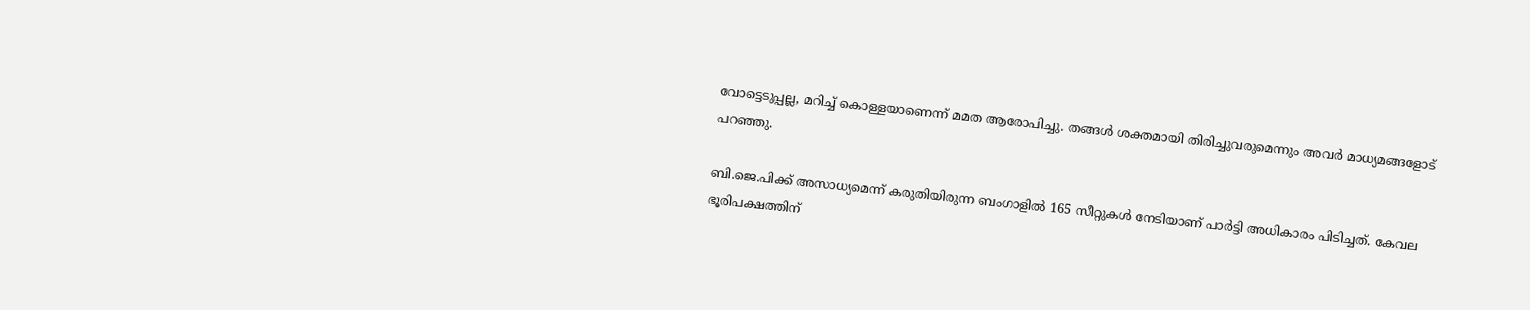വോട്ടെടുപ്പല്ല, മറിച്ച് കൊള്ളയാണെന്ന് മമത ആരോപിച്ചു. തങ്ങൾ ശക്തമായി തിരിച്ചുവരുമെന്നും അവർ മാധ്യമങ്ങളോട് പറഞ്ഞു.

ബി.ജെ.പിക്ക് അസാധ്യമെന്ന് കരുതിയിരുന്ന ബംഗാളിൽ 165 സീറ്റുകൾ നേടിയാണ് പാർട്ടി അധികാരം പിടിച്ചത്. കേവല ഭൂരിപക്ഷത്തിന്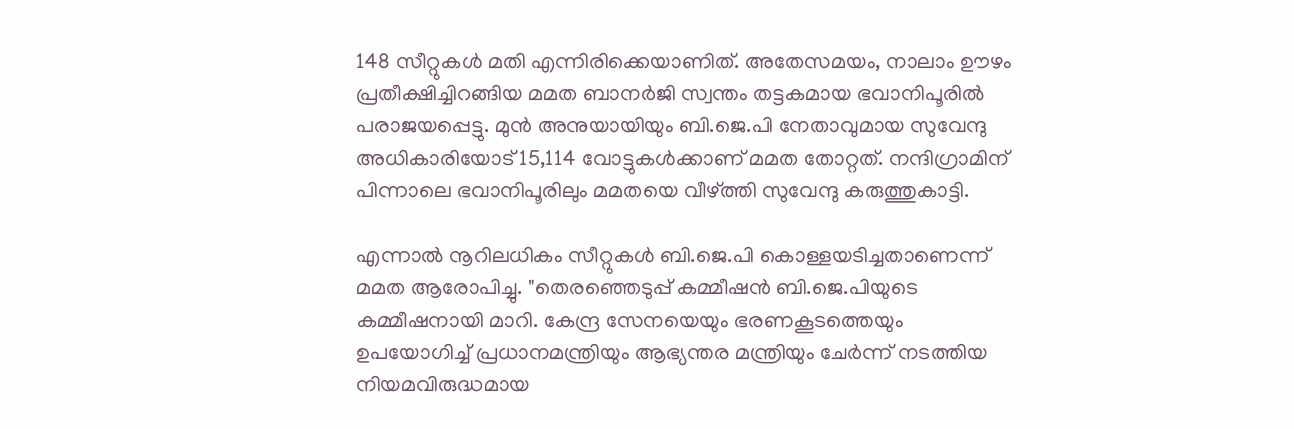148 സീറ്റുകൾ മതി എന്നിരിക്കെയാണിത്. അതേസമയം, നാലാം ഊഴം പ്രതീക്ഷിച്ചിറങ്ങിയ മമത ബാനർജി സ്വന്തം തട്ടകമായ ഭവാനിപൂരിൽ പരാജയപ്പെട്ടു. മുൻ അനുയായിയും ബി.ജെ.പി നേതാവുമായ സുവേന്ദു അധികാരിയോട് 15,114 വോട്ടുകൾക്കാണ് മമത തോറ്റത്. നന്ദിഗ്രാമിന് പിന്നാലെ ഭവാനിപൂരിലും മമതയെ വീഴ്ത്തി സുവേന്ദു കരുത്തുകാട്ടി.

എന്നാൽ നൂറിലധികം സീറ്റുകൾ ബി.ജെ.പി കൊള്ളയടിച്ചതാണെന്ന് മമത ആരോപിച്ചു. "തെരഞ്ഞെടുപ്പ് കമ്മീഷൻ ബി.ജെ.പിയുടെ കമ്മീഷനായി മാറി. കേന്ദ്ര സേനയെയും ഭരണകൂടത്തെയും ഉപയോഗിച്ച് പ്രധാനമന്ത്രിയും ആഭ്യന്തര മന്ത്രിയും ചേർന്ന് നടത്തിയ നിയമവിരുദ്ധമായ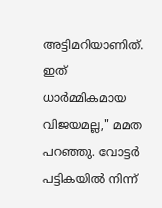അട്ടിമറിയാണിത്. ഇത് ധാർമ്മികമായ വിജയമല്ല," മമത പറഞ്ഞു. വോട്ടർ പട്ടികയിൽ നിന്ന്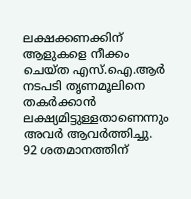ലക്ഷക്കണക്കിന് ആളുകളെ നീക്കം ചെയ്ത എസ്.ഐ.ആർ നടപടി തൃണമൂലിനെ തകർക്കാൻ ലക്ഷ്യമിട്ടുള്ളതാണെന്നും അവർ ആവർത്തിച്ചു. 92 ശതമാനത്തിന്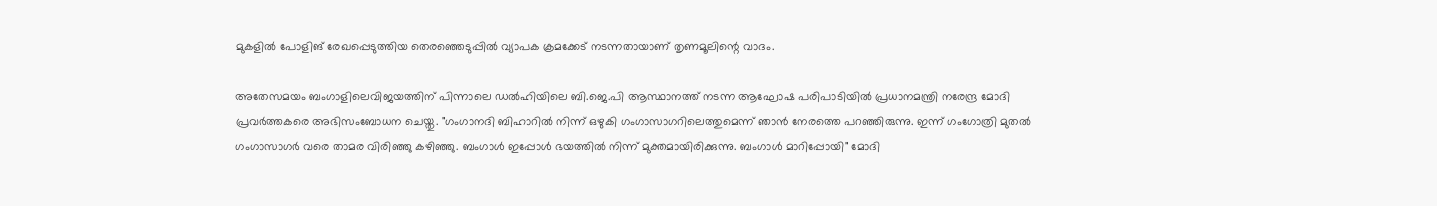മുകളിൽ പോളിങ് രേഖപ്പെടുത്തിയ തെരഞ്ഞെടുപ്പിൽ വ്യാപക ക്രമക്കേട് നടന്നതായാണ് തൃണമൂലിന്റെ വാദം.

അതേസമയം ബംഗാളിലെവിജയത്തിന് പിന്നാലെ ഡൽഹിയിലെ ബി.ജെ.പി ആസ്ഥാനത്ത് നടന്ന ആഘോഷ പരിപാടിയിൽ പ്രധാനമന്ത്രി നരേന്ദ്ര മോദി പ്രവർത്തകരെ അഭിസംബോധന ചെയ്തു. "ഗംഗാനദി ബിഹാറിൽ നിന്ന് ഒഴുകി ഗംഗാസാഗറിലെത്തുമെന്ന് ഞാൻ നേരത്തെ പറഞ്ഞിരുന്നു. ഇന്ന് ഗംഗോത്രി മുതൽ ഗംഗാസാഗർ വരെ താമര വിരിഞ്ഞു കഴിഞ്ഞു. ബംഗാൾ ഇപ്പോൾ ഭയത്തിൽ നിന്ന് മുക്തമായിരിക്കുന്നു. ബംഗാൾ മാറിപ്പോയി" മോദി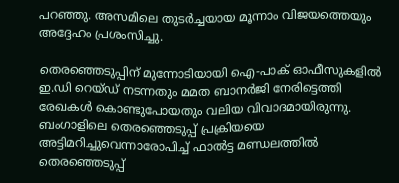പറഞ്ഞു. അസമിലെ തുടർച്ചയായ മൂന്നാം വിജയത്തെയും അദ്ദേഹം പ്രശംസിച്ചു.

തെരഞ്ഞെടുപ്പിന് മുന്നോടിയായി ഐ-പാക് ഓഫീസുകളിൽ ഇ.ഡി റെയ്ഡ് നടന്നതും മമത ബാനർജി നേരിട്ടെത്തി രേഖകൾ കൊണ്ടുപോയതും വലിയ വിവാദമായിരുന്നു. ബംഗാളിലെ തെരഞ്ഞെടുപ്പ് പ്രക്രിയയെ അട്ടിമറിച്ചുവെന്നാരോപിച്ച് ഫാൽട്ട മണ്ഡലത്തിൽ തെരഞ്ഞെടുപ്പ്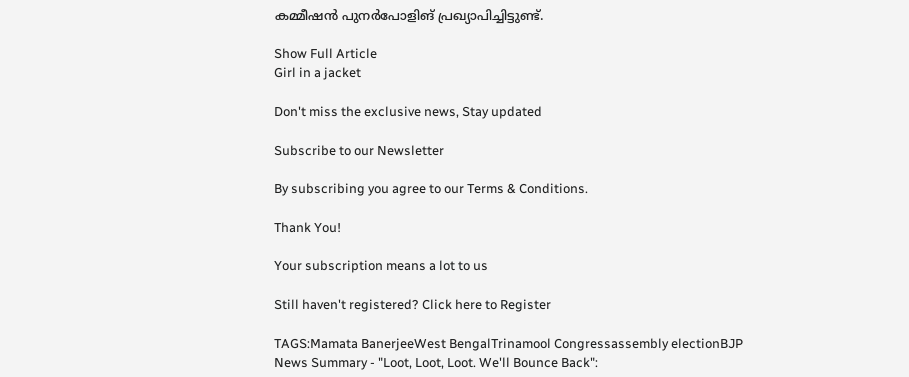കമ്മീഷൻ പുനർപോളിങ് പ്രഖ്യാപിച്ചിട്ടുണ്ട്.

Show Full Article
Girl in a jacket

Don't miss the exclusive news, Stay updated

Subscribe to our Newsletter

By subscribing you agree to our Terms & Conditions.

Thank You!

Your subscription means a lot to us

Still haven't registered? Click here to Register

TAGS:Mamata BanerjeeWest BengalTrinamool Congressassembly electionBJP
News Summary - "Loot, Loot, Loot. We'll Bounce Back":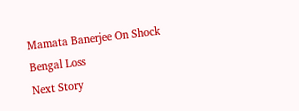Mamata Banerjee On Shock Bengal Loss
Next Story